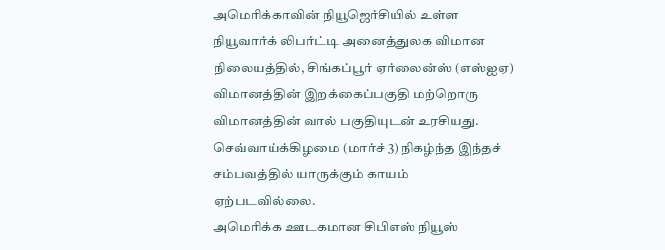அமெரிக்காவின் நியூஜெர்சியில் உள்ள நியூவார்க் லிபர்ட்டி அனைத்துலக விமான நிலையத்தில், சிங்கப்பூர் ஏர்லைன்ஸ் (எஸ்ஐஏ) விமானத்தின் இறக்கைப்பகுதி மற்றொரு விமானத்தின் வால் பகுதியுடன் உரசியது. செவ்வாய்க்கிழமை (மார்ச் 3) நிகழ்ந்த இந்தச் சம்பவத்தில் யாருக்கும் காயம் ஏற்படவில்லை.
அமெரிக்க ஊடகமான சிபிஎஸ் நியூஸ்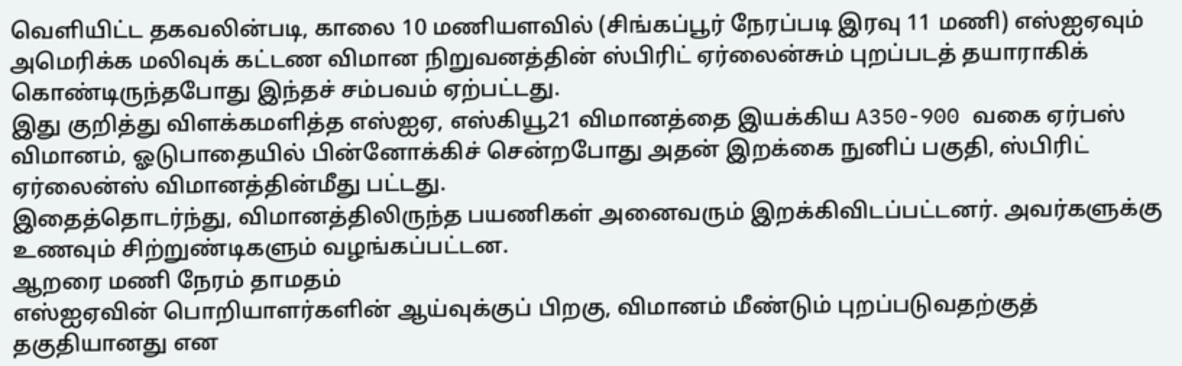வெளியிட்ட தகவலின்படி, காலை 10 மணியளவில் (சிங்கப்பூர் நேரப்படி இரவு 11 மணி) எஸ்ஐஏவும் அமெரிக்க மலிவுக் கட்டண விமான நிறுவனத்தின் ஸ்பிரிட் ஏர்லைன்சும் புறப்படத் தயாராகிக் கொண்டிருந்தபோது இந்தச் சம்பவம் ஏற்பட்டது.
இது குறித்து விளக்கமளித்த எஸ்ஐஏ, எஸ்கியூ21 விமானத்தை இயக்கிய A350-900 வகை ஏர்பஸ் விமானம், ஓடுபாதையில் பின்னோக்கிச் சென்றபோது அதன் இறக்கை நுனிப் பகுதி, ஸ்பிரிட் ஏர்லைன்ஸ் விமானத்தின்மீது பட்டது.
இதைத்தொடர்ந்து, விமானத்திலிருந்த பயணிகள் அனைவரும் இறக்கிவிடப்பட்டனர். அவர்களுக்கு உணவும் சிற்றுண்டிகளும் வழங்கப்பட்டன.
ஆறரை மணி நேரம் தாமதம்
எஸ்ஐஏவின் பொறியாளர்களின் ஆய்வுக்குப் பிறகு, விமானம் மீண்டும் புறப்படுவதற்குத் தகுதியானது என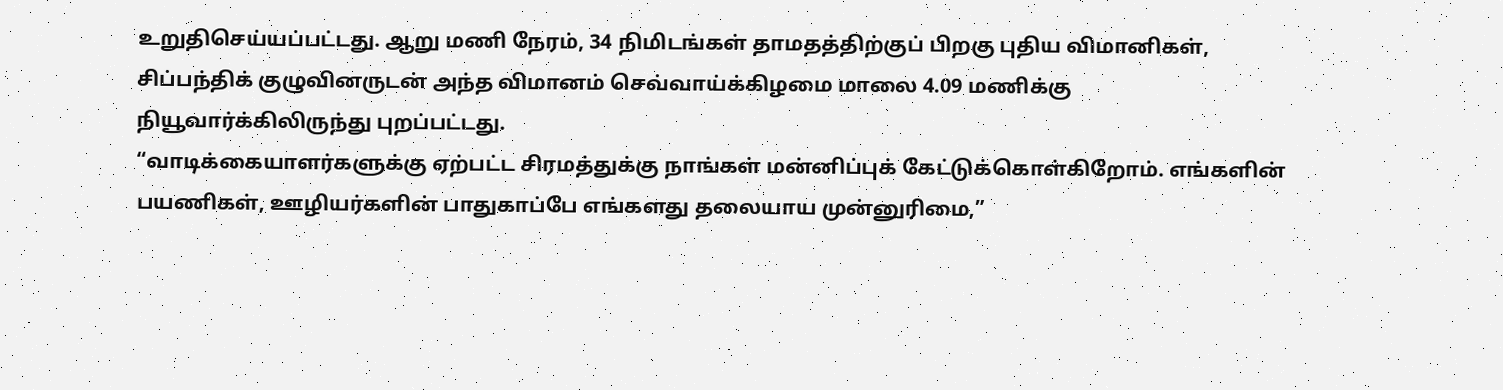உறுதிசெய்யப்பட்டது. ஆறு மணி நேரம், 34 நிமிடங்கள் தாமதத்திற்குப் பிறகு புதிய விமானிகள், சிப்பந்திக் குழுவினருடன் அந்த விமானம் செவ்வாய்க்கிழமை மாலை 4.09 மணிக்கு நியூவார்க்கிலிருந்து புறப்பட்டது.
“வாடிக்கையாளர்களுக்கு ஏற்பட்ட சிரமத்துக்கு நாங்கள் மன்னிப்புக் கேட்டுக்கொள்கிறோம். எங்களின் பயணிகள், ஊழியர்களின் பாதுகாப்பே எங்களது தலையாய முன்னுரிமை,”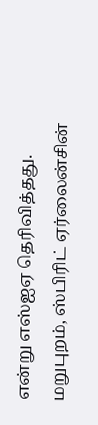என்று எஸ்ஐஏ தெரிவித்தது.
மறுபுறம், ஸ்பிரிட் ஏர்லைன்சின்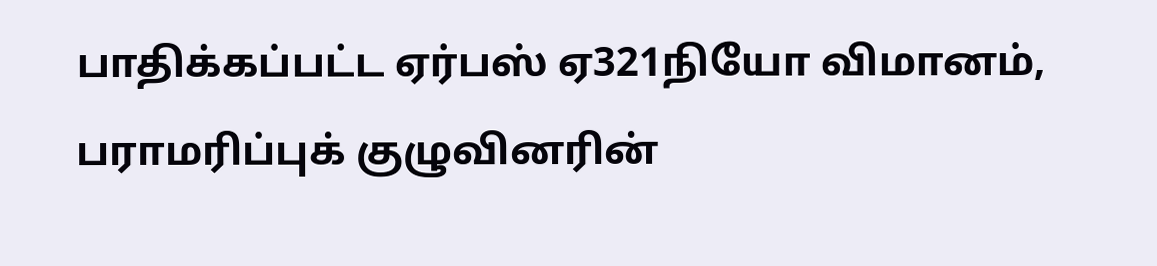பாதிக்கப்பட்ட ஏர்பஸ் ஏ321நியோ விமானம், பராமரிப்புக் குழுவினரின்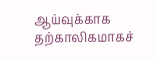ஆய்வுக்காக தற்காலிகமாகச்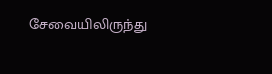சேவையிலிருந்து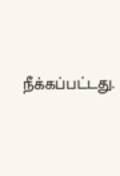நீக்கப்பட்டது.